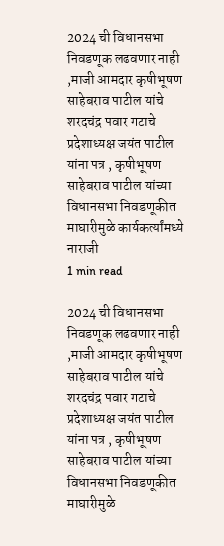2024 ची विधानसभा निवडणूक लढवणार नाही ,माजी आमदार कृषीभूषण साहेबराव पाटील यांचे शरदचंद्र पवार गटाचे प्रदेशाध्यक्ष जयंत पाटील यांना पत्र , कृषीभूषण साहेबराव पाटील यांच्या विधानसभा निवडणूकीत माघारीमुळे कार्यकर्त्यांमध्ये नाराजी
1 min read

2024 ची विधानसभा निवडणूक लढवणार नाही ,माजी आमदार कृषीभूषण साहेबराव पाटील यांचे शरदचंद्र पवार गटाचे प्रदेशाध्यक्ष जयंत पाटील यांना पत्र , कृषीभूषण साहेबराव पाटील यांच्या विधानसभा निवडणूकीत माघारीमुळे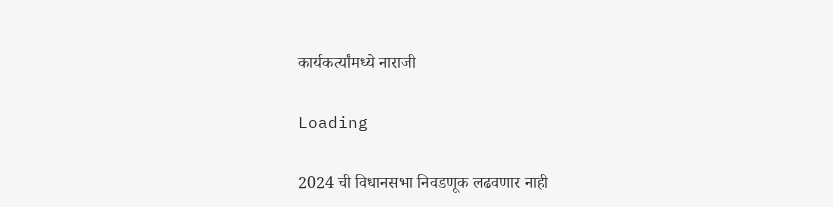कार्यकर्त्यांमध्ये नाराजी

Loading

2024 ची विधानसभा निवडणूक लढवणार नाही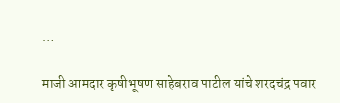…

माजी आमदार कृषीभूषण साहेबराव पाटील यांचे शरदचंद्र पवार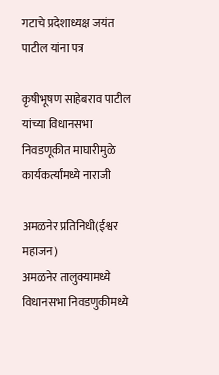गटाचे प्रदेशाध्यक्ष जयंत पाटील यांना पत्र

कृषीभूषण साहेबराव पाटील यांच्या विधानसभा निवडणूकीत माघारीमुळे कार्यकर्त्यांमध्ये नाराजी

अमळनेर प्रतिनिधी(ईश्वर महाजन)
अमळनेर तालुक्यामध्ये विधानसभा निवडणुकीमध्ये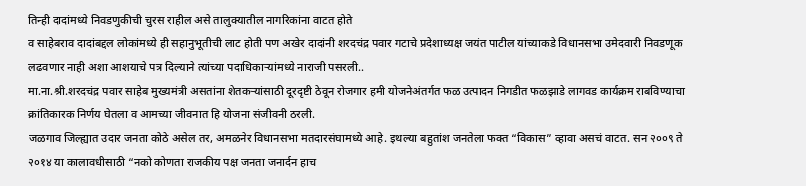तिन्ही दादांमध्ये निवडणुकीची चुरस राहील असे तालुक्यातील नागरिकांना वाटत होते
व साहेबराव दादांबद्दल लोकांमध्ये ही सहानुभूतीची लाट होती पण अखेर दादांनी शरदचंद्र पवार गटाचे प्रदेशाध्यक्ष जयंत पाटील यांच्याकडे विधानसभा उमेदवारी निवडणूक लढवणार नाही अशा आशयाचे पत्र दिल्याने त्यांच्या पदाधिकाऱ्यांमध्ये नाराजी पसरली..
मा.ना.श्री.शरदचंद्र पवार साहेब मुख्यमंत्री असतांना शेतकऱ्यांसाठी दूरदृष्टी ठेवून रोजगार हमी योजनेअंतर्गत फळ उत्पादन निगडीत फळझाडे लागवड कार्यक्रम राबविण्याचा क्रांतिकारक निर्णय घेतला व आमच्या जीवनात हि योजना संजीवनी ठरली.
जळगाव जिल्ह्यात उदार जनता कोठे असेल तर, अमळनेर विधानसभा मतदारसंघामध्ये आहे. इथल्या बहुतांश जनतेला फक्त “विकास” व्हावा असचं वाटत. सन २००९ ते २०१४ या कालावधीसाठी “नको कोणता राजकीय पक्ष जनता जनार्दन हाच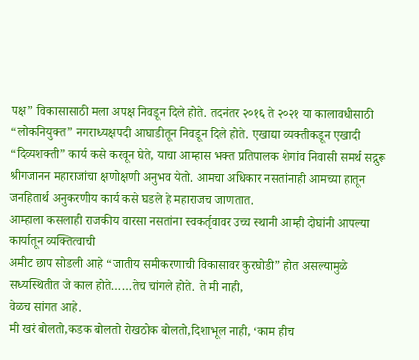पक्ष” विकासासाठी मला अपक्ष निवडून दिले होते. तदनंतर २०१६ ते २०२१ या कालावधीसाठी “लोकनियुक्त” नगराध्यक्षपदी आघाडीतून निवडून दिले होते. एखाद्या व्यक्तीकडून एखादी “दिव्यशक्‍ती” कार्य कसे करवून घेते, याचा आम्हास भक्त प्रतिपालक शेगांव निवासी समर्थ सद्गुरू श्रीगजानन महाराजांचा क्षणोक्षणी अनुभव येतो. आमचा अधिकार नसतांनाही आमच्या हातून जनहितार्थ अनुकरणीय कार्य कसे घडले हे महाराजच जाणतात.
आम्हाला कसलाही राजकीय वारसा नसतांना स्वकर्तृवावर उच्च स्थानी आम्ही दोघांनी आपल्या कार्यातून व्यक्‍तित्वाची
अमीट छाप सोडली आहे “जातीय समीकरणाची विकासावर कुरघोडी” होत असल्यामुळे सध्यस्थितीत जे काल होते……तेच चांगले होते. ते मी नाही,
वेळच सांगत आहे.
मी खरं बोलतो,कडक बोलतो रोखठोक बोलतो,दिशाभूल नाही, ‘काम हीच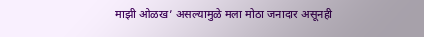माझी ओळख’ असल्यामुळे मला मोठा जनादार असूनही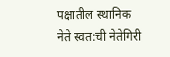पक्षातील स्थानिक नेते स्वत:ची नेतेगिरी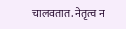चालवतात. नेतृत्व न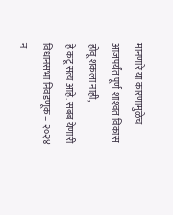मानणारे या कारणामुळेच आजपर्यंत पूर्ण शाश्‍वत विकास होवू शकला नाही,
हे कटू सत्य आहे. सबब येणारी विधानसभा निवडणूक – २०२४ न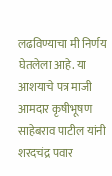लढविण्याचा मी निर्णय घेतलेला आहे. या आशयाचे पत्र माजी आमदार कृषीभूषण साहेबराव पाटील यांनी शरदचंद्र पवार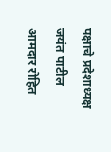पक्षाचे प्रदेशाध्यक्ष जयंत पाटील आमदार रोहित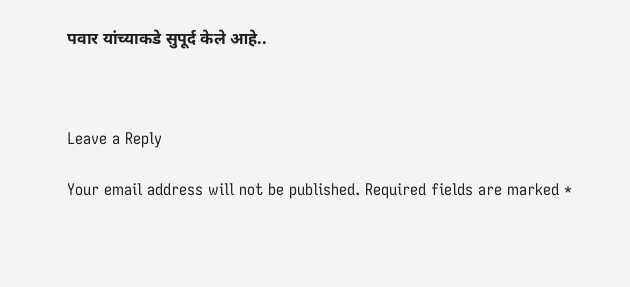पवार यांच्याकडे सुपूर्द केले आहे..



Leave a Reply

Your email address will not be published. Required fields are marked *